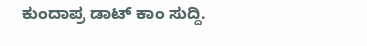ಕುಂದಾಪ್ರ ಡಾಟ್ ಕಾಂ ಸುದ್ದಿ.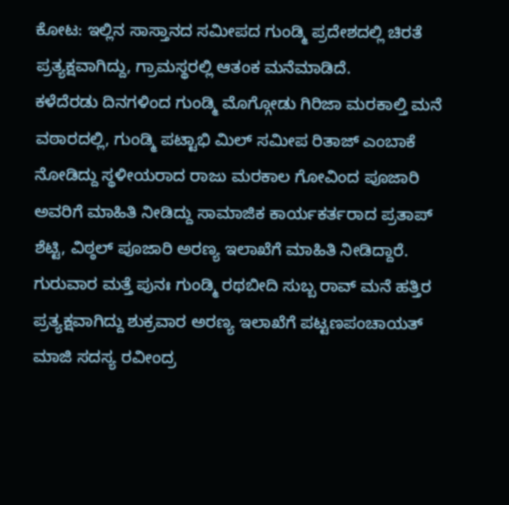ಕೋಟ: ಇಲ್ಲಿನ ಸಾಸ್ತಾನದ ಸಮೀಪದ ಗುಂಡ್ಮಿ ಪ್ರದೇಶದಲ್ಲಿ ಚಿರತೆ ಪ್ರತ್ಯಕ್ಷವಾಗಿದ್ದು, ಗ್ರಾಮಸ್ಥರಲ್ಲಿ ಆತಂಕ ಮನೆಮಾಡಿದೆ.
ಕಳೆದೆರಡು ದಿನಗಳಿಂದ ಗುಂಡ್ಮಿ ಮೊಗ್ಗೋಡು ಗಿರಿಜಾ ಮರಕಾಲ್ತಿ ಮನೆ ವಠಾರದಲ್ಲಿ, ಗುಂಡ್ಮಿ ಪಟ್ಟಾಭಿ ಮಿಲ್ ಸಮೀಪ ರಿತಾಜ್ ಎಂಬಾಕೆ ನೋಡಿದ್ದು ಸ್ಥಳೀಯರಾದ ರಾಜು ಮರಕಾಲ ಗೋವಿಂದ ಪೂಜಾರಿ ಅವರಿಗೆ ಮಾಹಿತಿ ನೀಡಿದ್ದು ಸಾಮಾಜಿಕ ಕಾರ್ಯಕರ್ತರಾದ ಪ್ರತಾಪ್ ಶೆಟ್ಟಿ, ವಿಠ್ಠಲ್ ಪೂಜಾರಿ ಅರಣ್ಯ ಇಲಾಖೆಗೆ ಮಾಹಿತಿ ನೀಡಿದ್ದಾರೆ.
ಗುರುವಾರ ಮತ್ತೆ ಪುನಃ ಗುಂಡ್ಮಿ ರಥಬೀದಿ ಸುಬ್ಬ ರಾವ್ ಮನೆ ಹತ್ತಿರ ಪ್ರತ್ಯಕ್ಷವಾಗಿದ್ದು ಶುಕ್ರವಾರ ಅರಣ್ಯ ಇಲಾಖೆಗೆ ಪಟ್ಟಣಪಂಚಾಯತ್ ಮಾಜಿ ಸದಸ್ಯ ರವೀಂದ್ರ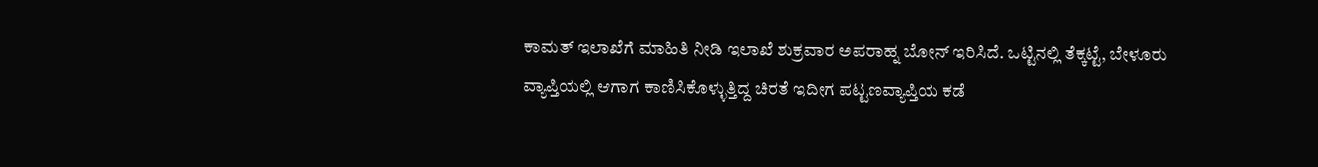ಕಾಮತ್ ಇಲಾಖೆಗೆ ಮಾಹಿತಿ ನೀಡಿ ಇಲಾಖೆ ಶುಕ್ರವಾರ ಅಪರಾಹ್ನ ಬೋನ್ ಇರಿಸಿದೆ. ಒಟ್ಟಿನಲ್ಲಿ ತೆಕ್ಕಟ್ಟೆ, ಬೇಳೂರು ವ್ಯಾಪ್ತಿಯಲ್ಲಿ ಆಗಾಗ ಕಾಣಿಸಿಕೊಳ್ಳುತ್ತಿದ್ದ ಚಿರತೆ ಇದೀಗ ಪಟ್ಟಣವ್ಯಾಪ್ತಿಯ ಕಡೆ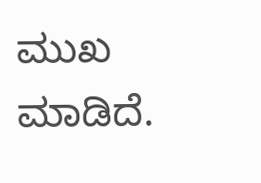ಮುಖ ಮಾಡಿದೆ.